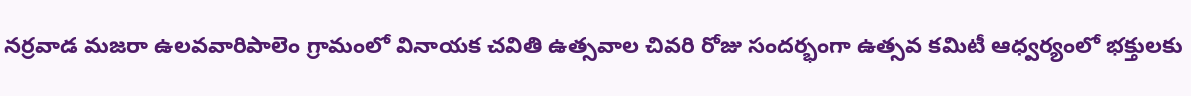నర్రవాడ మజరా ఉలవవారిపాలెం గ్రామంలో వినాయక చవితి ఉత్సవాల చివరి రోజు సందర్భంగా ఉత్సవ కమిటీ ఆధ్వర్యంలో భక్తులకు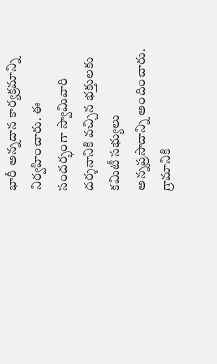భారీ అన్నదాన కార్యక్రమాన్ని నిర్వహించారు. ఈ సందర్భంగా స్వామివారి దర్శనానికి వచ్చిన భక్తులకు కమిటీ సభ్యులు అన్నప్రసాదాన్ని అందించారు. గ్రామానికి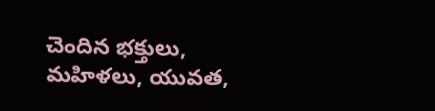చెందిన భక్తులు, మహిళలు, యువత,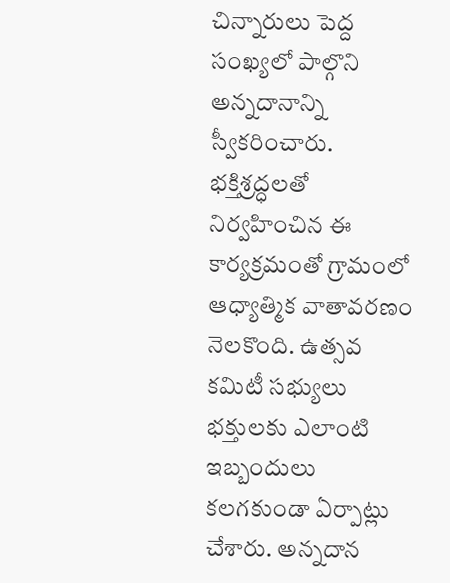చిన్నారులు పెద్ద సంఖ్యలో పాల్గొని అన్నదానాన్ని స్వీకరించారు. భక్తిశ్రద్ధలతో నిర్వహించిన ఈ కార్యక్రమంతో గ్రామంలో ఆధ్యాత్మిక వాతావరణం నెలకొంది. ఉత్సవ కమిటీ సభ్యులు భక్తులకు ఎలాంటి ఇబ్బందులు కలగకుండా ఏర్పాట్లు చేశారు. అన్నదాన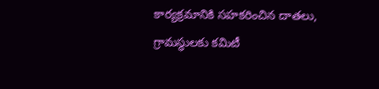కార్యక్రమానికి సహకరించిన దాతలు, గ్రామస్థులకు కమిటీ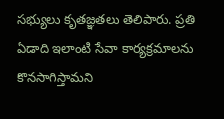సభ్యులు కృతజ్ఞతలు తెలిపారు. ప్రతి ఏడాది ఇలాంటి సేవా కార్యక్రమాలను కొనసాగిస్తామని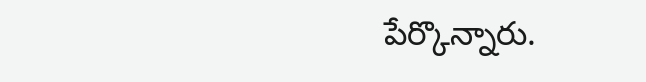పేర్కొన్నారు.